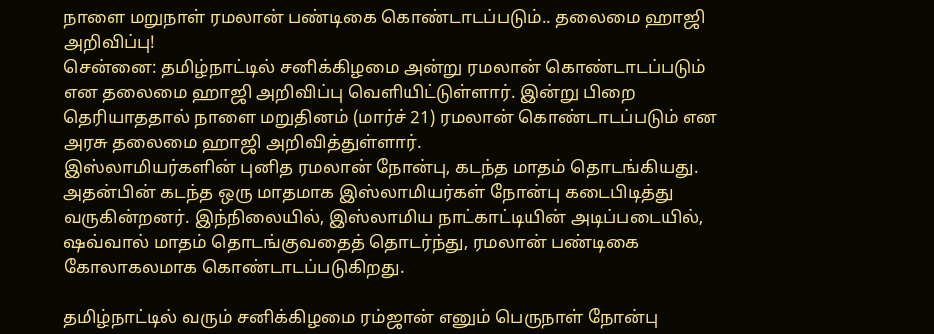நாளை மறுநாள் ரமலான் பண்டிகை கொண்டாடப்படும்.. தலைமை ஹாஜி அறிவிப்பு!
சென்னை: தமிழ்நாட்டில் சனிக்கிழமை அன்று ரமலான் கொண்டாடப்படும் என தலைமை ஹாஜி அறிவிப்பு வெளியிட்டுள்ளார். இன்று பிறை தெரியாததால் நாளை மறுதினம் (மார்ச் 21) ரமலான் கொண்டாடப்படும் என அரசு தலைமை ஹாஜி அறிவித்துள்ளார்.
இஸ்லாமியர்களின் புனித ரமலான் நோன்பு, கடந்த மாதம் தொடங்கியது. அதன்பின் கடந்த ஒரு மாதமாக இஸ்லாமியர்கள் நோன்பு கடைபிடித்து வருகின்றனர். இந்நிலையில், இஸ்லாமிய நாட்காட்டியின் அடிப்படையில், ஷவ்வால் மாதம் தொடங்குவதைத் தொடர்ந்து, ரமலான் பண்டிகை கோலாகலமாக கொண்டாடப்படுகிறது.

தமிழ்நாட்டில் வரும் சனிக்கிழமை ரம்ஜான் எனும் பெருநாள் நோன்பு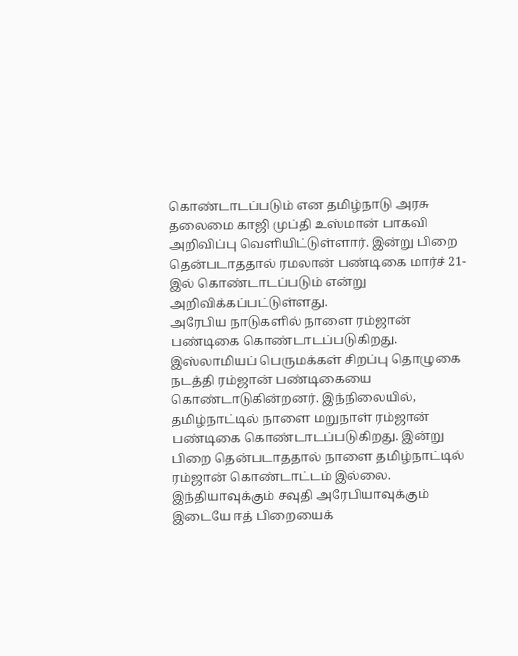கொண்டாடப்படும் என தமிழ்நாடு அரசு தலைமை காஜி முப்தி உஸ்மான் பாகவி அறிவிப்பு வெளியிட்டுள்ளார். இன்று பிறை தென்படாததால் ரமலான் பண்டிகை மார்ச் 21-இல் கொண்டாடப்படும் என்று அறிவிக்கப்பட்டுள்ளது.
அரேபிய நாடுகளில் நாளை ரம்ஜான் பண்டிகை கொண்டாடப்படுகிறது. இஸ்லாமியப் பெருமக்கள் சிறப்பு தொழுகை நடத்தி ரம்ஜான் பண்டிகையை கொண்டாடுகின்றனர். இந்நிலையில், தமிழ்நாட்டில் நாளை மறுநாள் ரம்ஜான் பண்டிகை கொண்டாடப்படுகிறது. இன்று பிறை தென்படாததால் நாளை தமிழ்நாட்டில் ரம்ஜான் கொண்டாட்டம் இல்லை.
இந்தியாவுக்கும் சவுதி அரேபியாவுக்கும் இடையே ஈத் பிறையைக்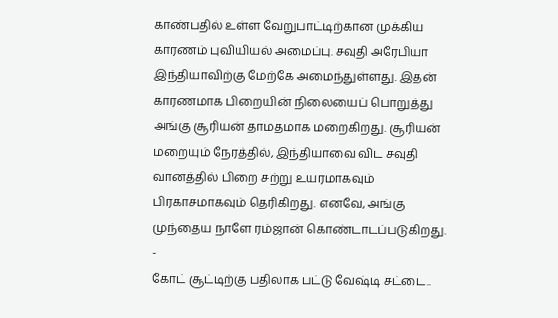காண்பதில் உள்ள வேறுபாட்டிற்கான முக்கிய காரணம் புவியியல் அமைப்பு. சவுதி அரேபியா இந்தியாவிற்கு மேற்கே அமைந்துள்ளது. இதன் காரணமாக பிறையின் நிலையைப் பொறுத்து அங்கு சூரியன் தாமதமாக மறைகிறது. சூரியன் மறையும் நேரத்தில், இந்தியாவை விட சவுதி வானத்தில் பிறை சற்று உயரமாகவும் பிரகாசமாகவும் தெரிகிறது. எனவே, அங்கு முந்தைய நாளே ரம்ஜான் கொண்டாடப்படுகிறது.
-
கோட் சூட்டிற்கு பதிலாக பட்டு வேஷ்டி சட்டை..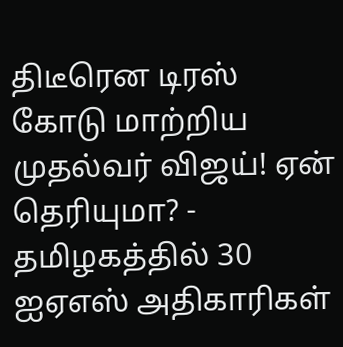திடீரென டிரஸ் கோடு மாற்றிய முதல்வர் விஜய்! ஏன் தெரியுமா? -
தமிழகத்தில் 30 ஐஏஎஸ் அதிகாரிகள்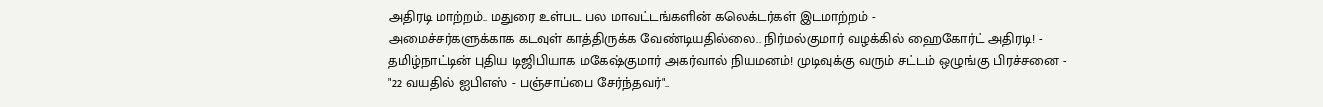அதிரடி மாற்றம்.. மதுரை உள்பட பல மாவட்டங்களின் கலெக்டர்கள் இடமாற்றம் -
அமைச்சர்களுக்காக கடவுள் காத்திருக்க வேண்டியதில்லை.. நிர்மல்குமார் வழக்கில் ஹைகோர்ட் அதிரடி! -
தமிழ்நாட்டின் புதிய டிஜிபியாக மகேஷ்குமார் அகர்வால் நியமனம்! முடிவுக்கு வரும் சட்டம் ஒழுங்கு பிரச்சனை -
"22 வயதில் ஐபிஎஸ் - பஞ்சாப்பை சேர்ந்தவர்"..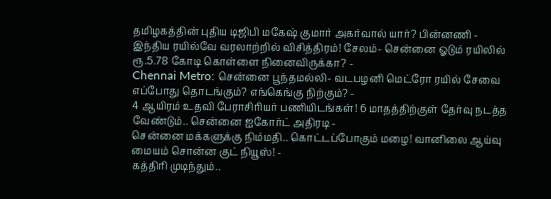தமிழகத்தின் புதிய டிஜிபி மகேஷ் குமார் அகர்வால் யார்? பின்னணி -
இந்திய ரயில்வே வரலாற்றில் விசித்திரம்! சேலம்- சென்னை ஓடும் ரயிலில் ரூ.5.78 கோடி கொள்ளை நினைவிருக்கா? -
Chennai Metro: சென்னை பூந்தமல்லி- வடபழனி மெட்ரோ ரயில் சேவை எப்போது தொடங்கும்? எங்கெங்கு நிற்கும்? -
4 ஆயிரம் உதவி பேராசிரியர் பணியிடங்கள்! 6 மாதத்திற்குள் தேர்வு நடத்த வேண்டும்.. சென்னை ஐகோர்ட் அதிரடி -
சென்னை மக்களுக்கு நிம்மதி.. கொட்டப்போகும் மழை! வானிலை ஆய்வு மையம் சொன்ன குட் நியூஸ்! -
கத்திரி முடிந்தும்..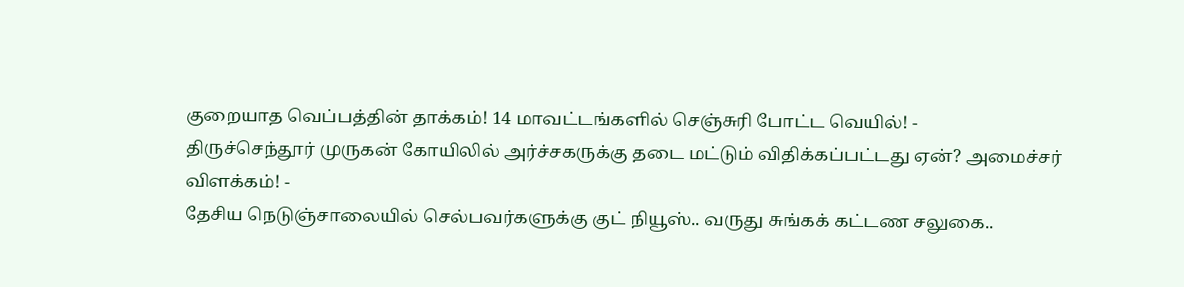குறையாத வெப்பத்தின் தாக்கம்! 14 மாவட்டங்களில் செஞ்சுரி போட்ட வெயில்! -
திருச்செந்தூர் முருகன் கோயிலில் அர்ச்சகருக்கு தடை மட்டும் விதிக்கப்பட்டது ஏன்? அமைச்சர் விளக்கம்! -
தேசிய நெடுஞ்சாலையில் செல்பவர்களுக்கு குட் நியூஸ்.. வருது சுங்கக் கட்டண சலுகை..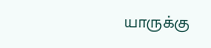யாருக்கு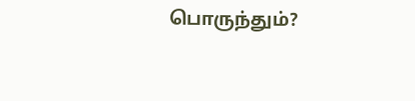பொருந்தும்?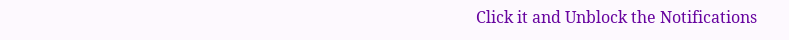Click it and Unblock the Notifications